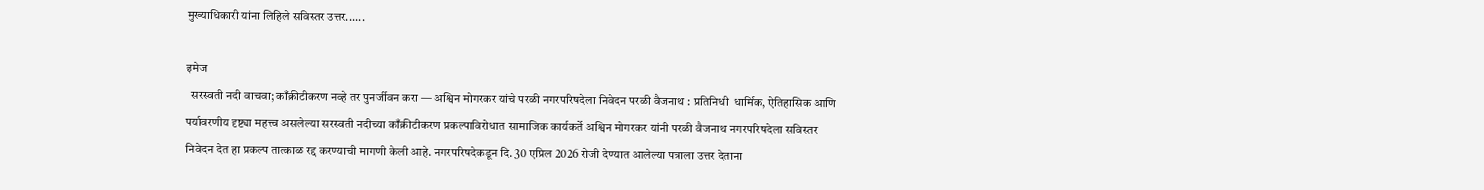मुख्याधिकारी यांना लिहिले सविस्तर उत्तर......

इमेज
  सरस्वती नदी वाचवा; काँक्रीटीकरण नव्हे तर पुनर्जीवन करा — अश्विन मोगरकर यांचे परळी नगरपरिषदेला निवेदन परळी वैजनाथ : प्रतिनिधी  धार्मिक, ऐतिहासिक आणि पर्यावरणीय दृष्ट्या महत्त्व असलेल्या सरस्वती नदीच्या काँक्रीटीकरण प्रकल्पाविरोधात सामाजिक कार्यकर्ते अश्विन मोगरकर यांनी परळी वैजनाथ नगरपरिषदेला सविस्तर निवेदन देत हा प्रकल्प तात्काळ रद्द करण्याची मागणी केली आहे. नगरपरिषदेकडून दि. 30 एप्रिल 2026 रोजी देण्यात आलेल्या पत्राला उत्तर देताना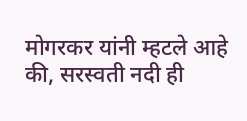मोगरकर यांनी म्हटले आहे की, सरस्वती नदी ही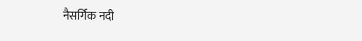नैसर्गिक नदी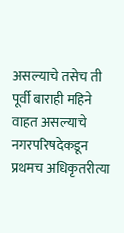असल्याचे तसेच ती पूर्वी बाराही महिने वाहत असल्याचे नगरपरिषदेकडून प्रथमच अधिकृतरीत्या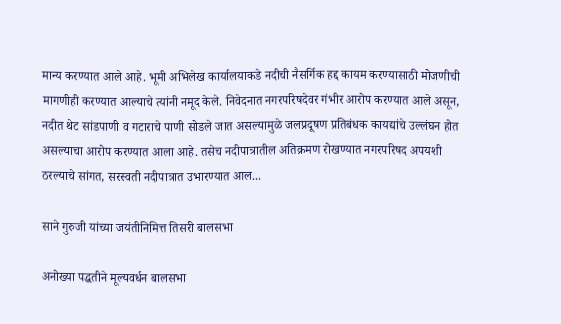मान्य करण्यात आले आहे. भूमी अभिलेख कार्यालयाकडे नदीची नैसर्गिक हद्द कायम करण्यासाठी मोजणीची मागणीही करण्यात आल्याचे त्यांनी नमूद केले. निवेदनात नगरपरिषदेवर गंभीर आरोप करण्यात आले असून, नदीत थेट सांडपाणी व गटाराचे पाणी सोडले जात असल्यामुळे जलप्रदूषण प्रतिबंधक कायद्यांचे उल्लंघन होत असल्याचा आरोप करण्यात आला आहे. तसेच नदीपात्रातील अतिक्रमण रोखण्यात नगरपरिषद अपयशी ठरल्याचे सांगत, सरस्वती नदीपात्रात उभारण्यात आल...

साने गुरुजी यांच्या जयंतीनिमित्त तिसरी बालसभा

अनोख्या पद्धतीने मूल्यवर्धन बालसभा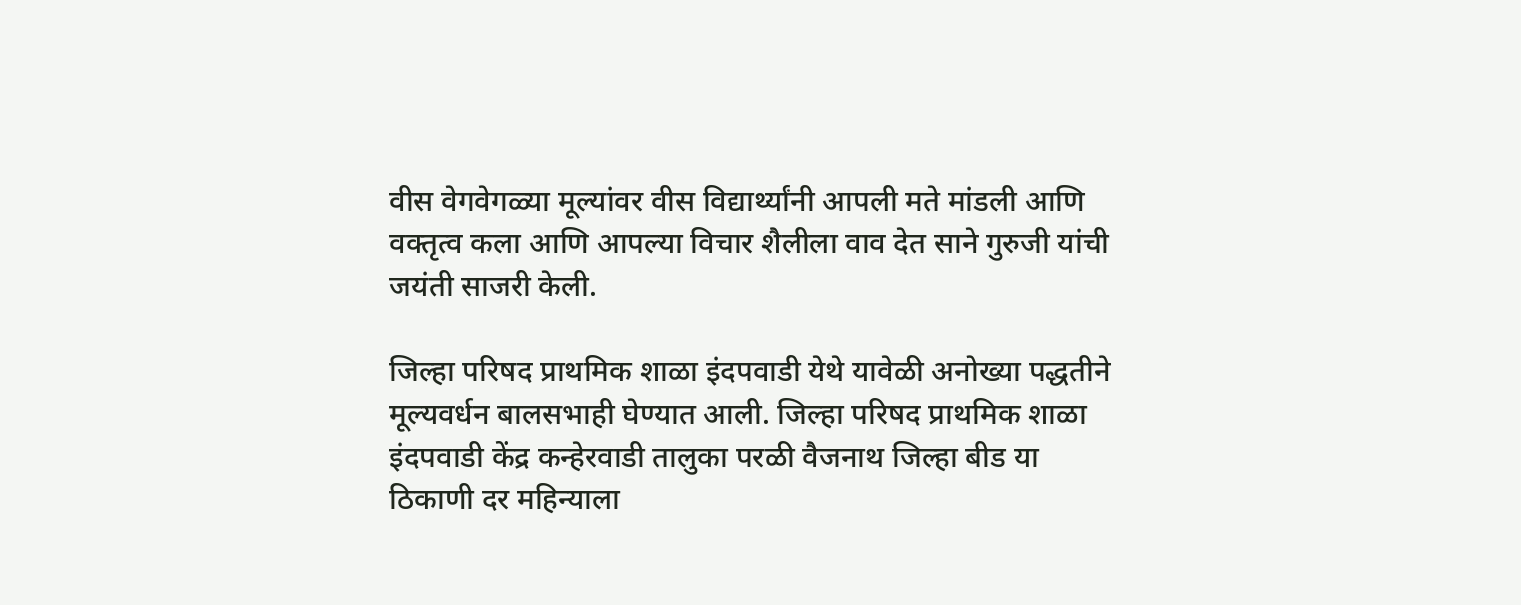वीस वेगवेगळ्या मूल्यांवर वीस विद्यार्थ्यांनी आपली मते मांडली आणि वक्तृत्व कला आणि आपल्या विचार शैलीला वाव देत साने गुरुजी यांची जयंती साजरी केली.

जिल्हा परिषद प्राथमिक शाळा इंदपवाडी येथे यावेळी अनोख्या पद्धतीने मूल्यवर्धन बालसभाही घेण्यात आली. जिल्हा परिषद प्राथमिक शाळा इंदपवाडी केंद्र कन्हेरवाडी तालुका परळी वैजनाथ जिल्हा बीड या ठिकाणी दर महिन्याला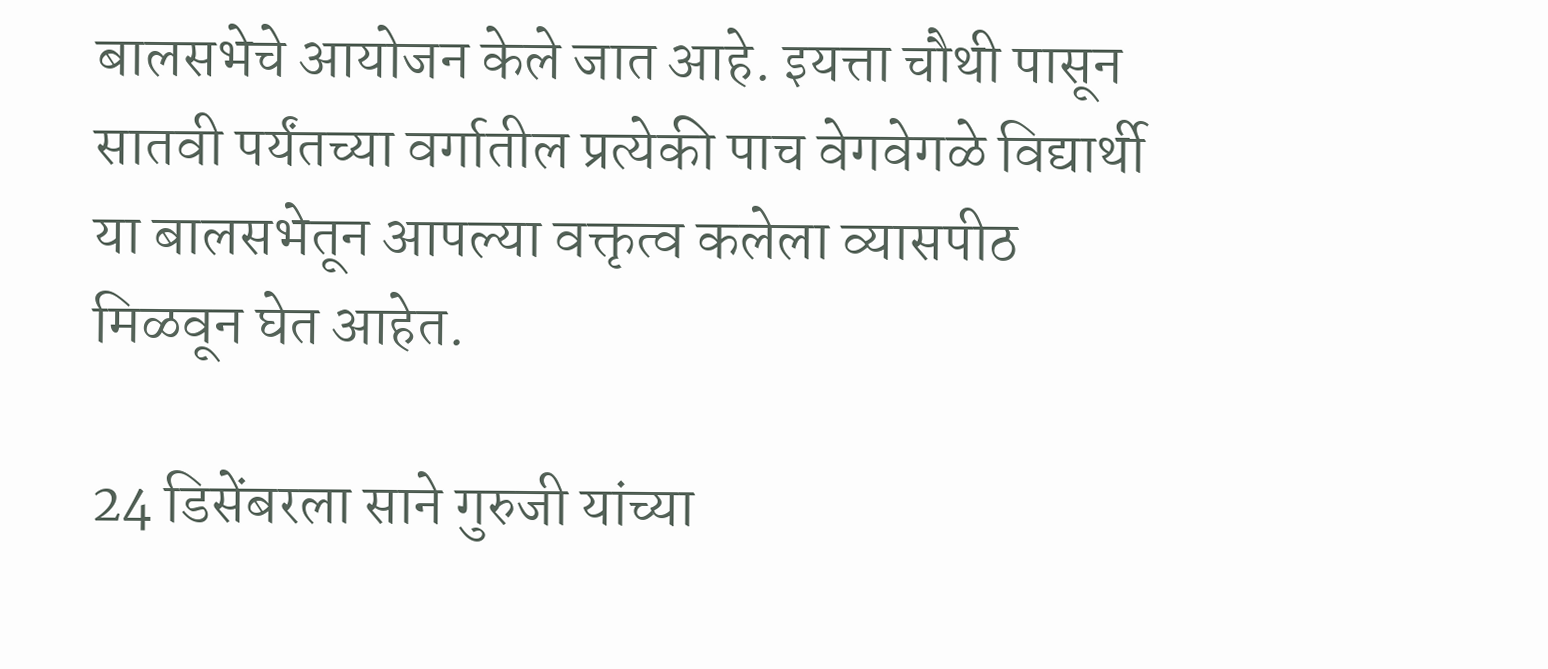बालसभेचे आयोजन केले जात आहे. इयत्ता चौथी पासून सातवी पर्यंतच्या वर्गातील प्रत्येकी पाच वेगवेगळे विद्यार्थी या बालसभेतून आपल्या वक्तृत्व कलेला व्यासपीठ मिळवून घेत आहेत.

24 डिसेंबरला साने गुरुजी यांच्या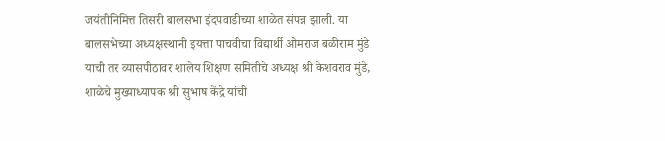जयंतीनिमित्त तिसरी बालसभा इंदपवाडीच्या शाळेत संपन्न झाली. या बालसभेच्या अध्यक्षस्थानी इयत्ता पाचवीचा विद्यार्थी ओमराज बळीराम मुंडे याची तर व्यासपीठावर शालेय शिक्षण समितीचे अध्यक्ष श्री केशवराव मुंडे, शाळेचे मुख्याध्यापक श्री सुभाष केंद्रे यांची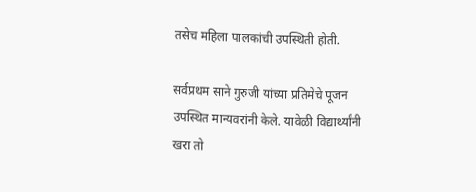तसेच महिला पालकांची उपस्थिती होती.

सर्वप्रथम साने गुरुजी यांच्या प्रतिमेचे पूजन उपस्थित मान्यवरांनी केले. यावेळी विद्यार्थ्यांनी खरा तो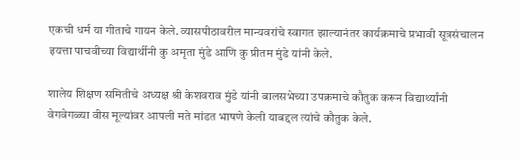एकची धर्म या गीताचे गायन केले. व्यासपीठावरील मान्यवरांचे स्वागत झाल्यानंतर कार्यक्रमाचे प्रभावी सूत्रसंचालन इयत्ता पाचवीच्या विद्यार्थीनी कु अमृता मुंडे आणि कु प्रीतम मुंडे यांनी केले.

शालेय शिक्षण समितीचे अध्यक्ष श्री केशवराव मुंडे यांनी बालसभेच्या उपक्रमाचे कौतुक करून विद्यार्थ्यांनी वेगवेगळ्या वीस मूल्यांवर आपली मते मांडत भाषणे केली याबद्दल त्यांचे कौतुक केले.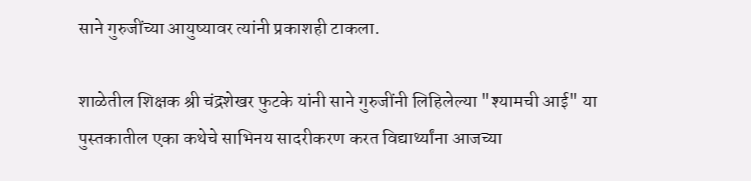साने गुरुजींच्या आयुष्यावर त्यांनी प्रकाशही टाकला.

शाळेतील शिक्षक श्री चंद्रशेखर फुटके यांनी साने गुरुजींनी लिहिलेल्या "श्यामची आई" या पुस्तकातील एका कथेचे साभिनय सादरीकरण करत विद्यार्थ्यांना आजच्या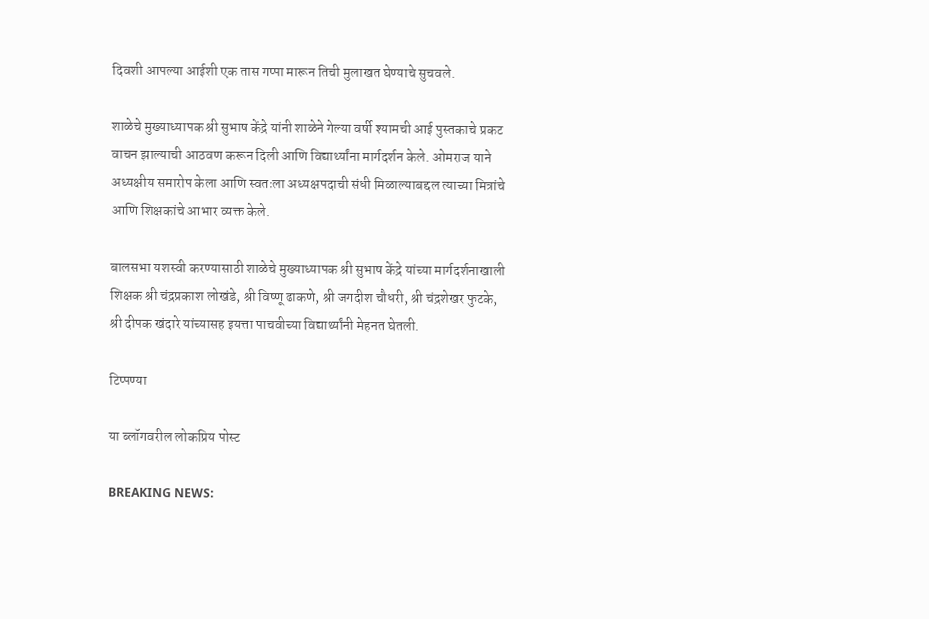दिवशी आपल्या आईशी एक तास गप्पा मारून तिची मुलाखत घेण्याचे सुचवले.

शाळेचे मुख्याध्यापक श्री सुभाष केंद्रे यांनी शाळेने गेल्या वर्षी श्यामची आई पुस्तकाचे प्रकट वाचन झाल्याची आठवण करून दिली आणि विद्यार्थ्यांना मार्गदर्शन केले. ओमराज याने अध्यक्षीय समारोप केला आणि स्वतःला अध्यक्षपदाची संधी मिळाल्याबद्दल त्याच्या मित्रांचे आणि शिक्षकांचे आभार व्यक्त केले.

बालसभा यशस्वी करण्यासाठी शाळेचे मुख्याध्यापक श्री सुभाष केंद्रे यांच्या मार्गदर्शनाखाली शिक्षक श्री चंद्रप्रकाश लोखंडे, श्री विष्णू ढाकणे, श्री जगदीश चौधरी, श्री चंद्रशेखर फुटके, श्री दीपक खंदारे यांच्यासह इयत्ता पाचवीच्या विद्यार्थ्यांनी मेहनत घेतली.

टिप्पण्या

या ब्लॉगवरील लोकप्रिय पोस्ट

BREAKING NEWS: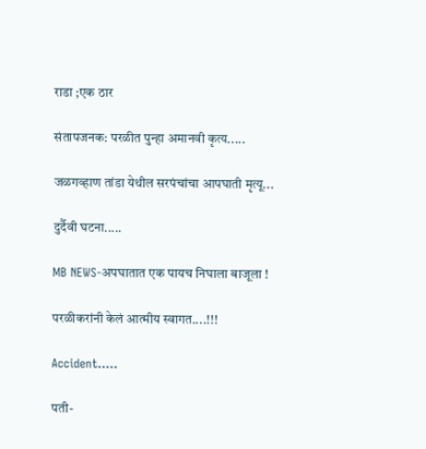राडा ;एक ठार

संतापजनक: परळीत पुन्हा अमानवी कृत्य.....

जळगव्हाण तांडा येथील सरपंचांचा आपघाती मृत्यू...

दुर्दैवी घटना.....

MB NEWS-अपघातात एक पायच निघाला बाजूला !

परळीकरांनी केलं आत्मीय स्वागत....!!!

Accident.....

पती-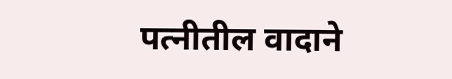पत्नीतील वादाने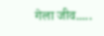गेला जीव.....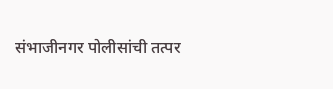संभाजीनगर पोलीसांची तत्पर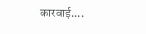कारवाई....